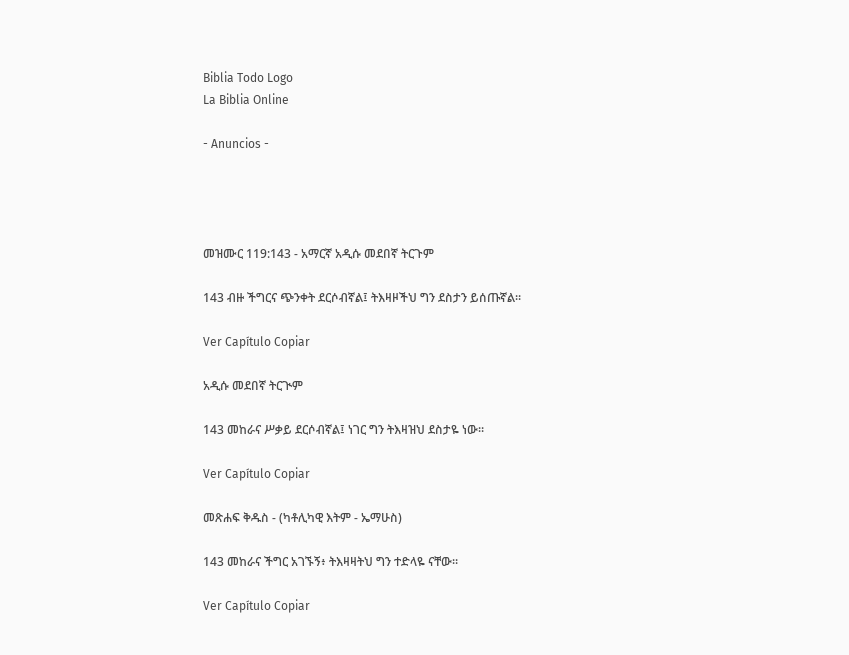Biblia Todo Logo
La Biblia Online

- Anuncios -




መዝሙር 119:143 - አማርኛ አዲሱ መደበኛ ትርጉም

143 ብዙ ችግርና ጭንቀት ደርሶብኛል፤ ትእዛዞችህ ግን ደስታን ይሰጡኛል።

Ver Capítulo Copiar

አዲሱ መደበኛ ትርጒም

143 መከራና ሥቃይ ደርሶብኛል፤ ነገር ግን ትእዛዝህ ደስታዬ ነው።

Ver Capítulo Copiar

መጽሐፍ ቅዱስ - (ካቶሊካዊ እትም - ኤማሁስ)

143 መከራና ችግር አገኙኝ፥ ትእዛዛትህ ግን ተድላዬ ናቸው።

Ver Capítulo Copiar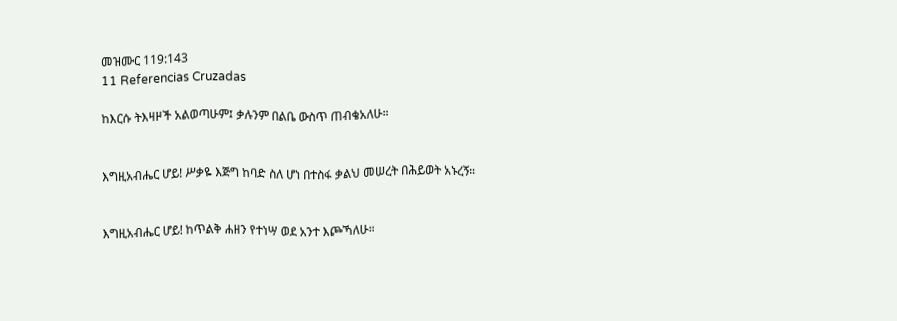መዝሙር 119:143
11 Referencias Cruzadas

ከእርሱ ትእዛዞች አልወጣሁም፤ ቃሉንም በልቤ ውስጥ ጠብቄአለሁ።


እግዚአብሔር ሆይ! ሥቃዬ እጅግ ከባድ ስለ ሆነ በተስፋ ቃልህ መሠረት በሕይወት አኑረኝ።


እግዚአብሔር ሆይ! ከጥልቅ ሐዘን የተነሣ ወደ አንተ እጮኻለሁ።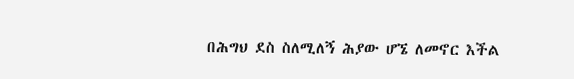በሕግህ ደስ ስለሚለኝ ሕያው ሆኜ ለመኖር እችል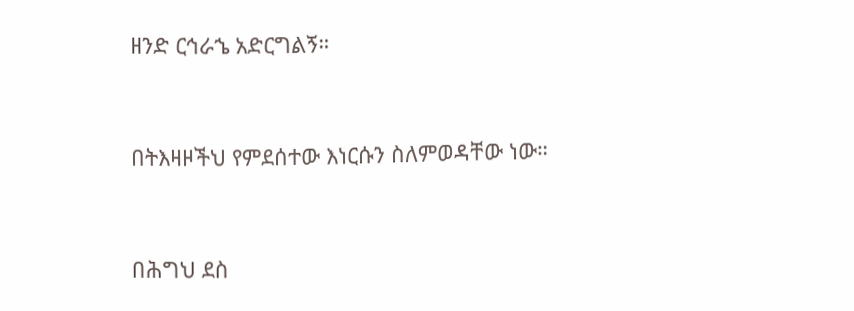ዘንድ ርኅራኄ አድርግልኝ።


በትእዛዞችህ የምደሰተው እነርሱን ስለምወዳቸው ነው።


በሕግህ ደስ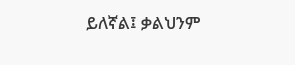ይለኛል፤ ቃልህንም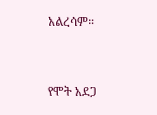አልረሳም።


የሞት አደጋ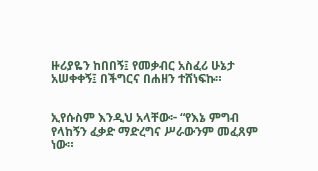ዙሪያዬን ከበበኝ፤ የመቃብር አስፈሪ ሁኔታ አሠቀቀኝ፤ በችግርና በሐዘን ተሸነፍኩ።


ኢየሱስም እንዲህ አላቸው፦ “የእኔ ምግብ የላከኝን ፈቃድ ማድረግና ሥራውንም መፈጸም ነው።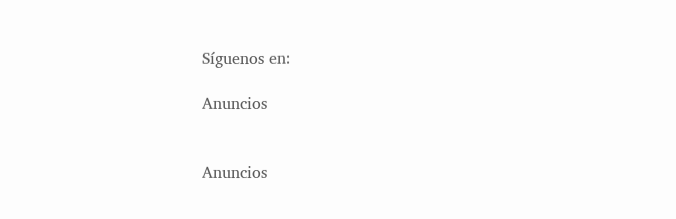Síguenos en:

Anuncios


Anuncios